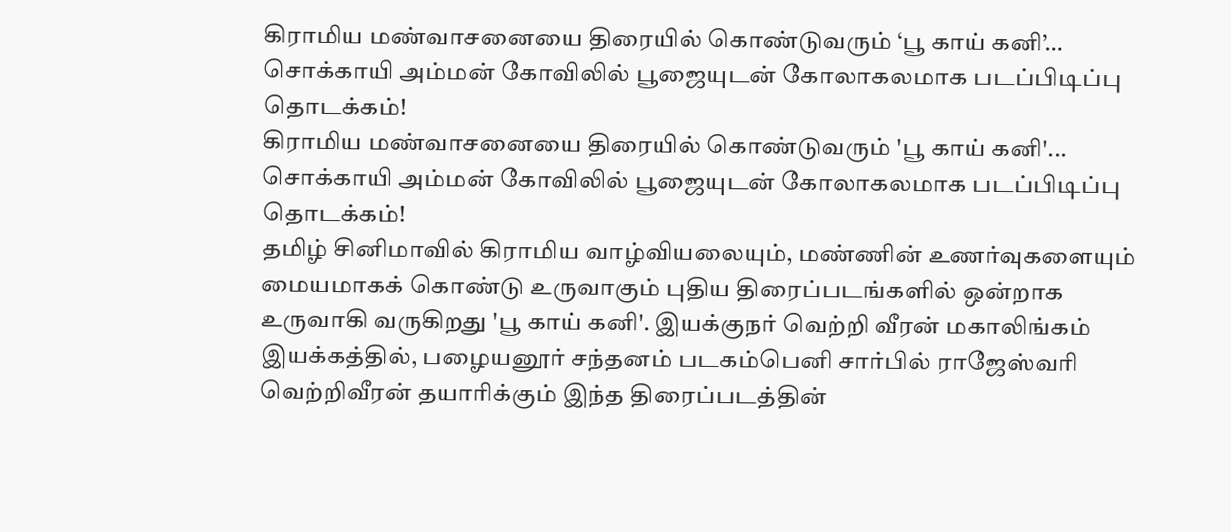கிராமிய மண்வாசனையை திரையில் கொண்டுவரும் ‘பூ காய் கனி’… சொக்காயி அம்மன் கோவிலில் பூஜையுடன் கோலாகலமாக படப்பிடிப்பு தொடக்கம்!
கிராமிய மண்வாசனையை திரையில் கொண்டுவரும் 'பூ காய் கனி'... சொக்காயி அம்மன் கோவிலில் பூஜையுடன் கோலாகலமாக படப்பிடிப்பு தொடக்கம்!
தமிழ் சினிமாவில் கிராமிய வாழ்வியலையும், மண்ணின் உணர்வுகளையும் மையமாகக் கொண்டு உருவாகும் புதிய திரைப்படங்களில் ஒன்றாக உருவாகி வருகிறது 'பூ காய் கனி'. இயக்குநர் வெற்றி வீரன் மகாலிங்கம் இயக்கத்தில், பழையனூர் சந்தனம் படகம்பெனி சார்பில் ராஜேஸ்வரி வெற்றிவீரன் தயாரிக்கும் இந்த திரைப்படத்தின்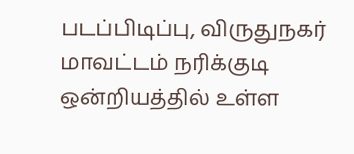படப்பிடிப்பு, விருதுநகர் மாவட்டம் நரிக்குடி ஒன்றியத்தில் உள்ள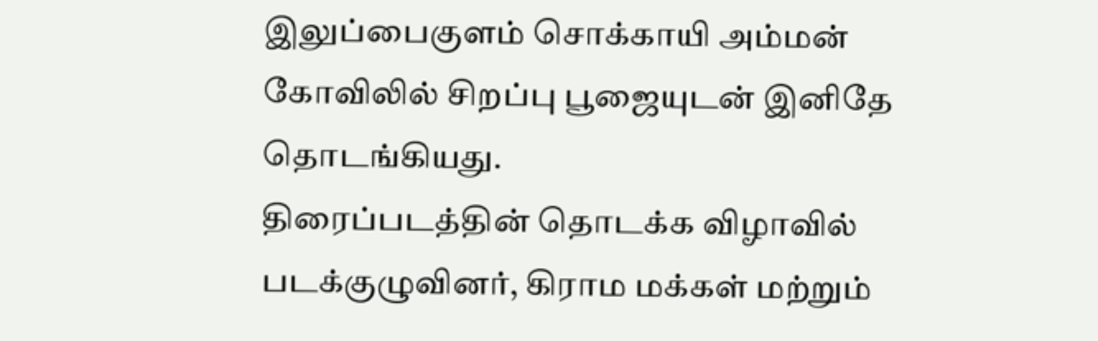இலுப்பைகுளம் சொக்காயி அம்மன் கோவிலில் சிறப்பு பூஜையுடன் இனிதே தொடங்கியது.
திரைப்படத்தின் தொடக்க விழாவில் படக்குழுவினர், கிராம மக்கள் மற்றும்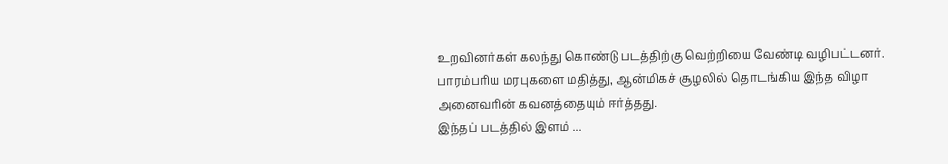உறவினர்கள் கலந்து கொண்டு படத்திற்கு வெற்றியை வேண்டி வழிபட்டனர். பாரம்பரிய மரபுகளை மதித்து, ஆன்மிகச் சூழலில் தொடங்கிய இந்த விழா அனைவரின் கவனத்தையும் ஈர்த்தது.
இந்தப் படத்தில் இளம் ...